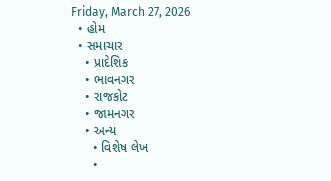Friday, March 27, 2026
  • હોમ
  • સમાચાર
    • પ્રાદેશિક
    • ભાવનગર
    • રાજકોટ
    • જામનગર
    • અન્ય
      • વિશેષ લેખ
      •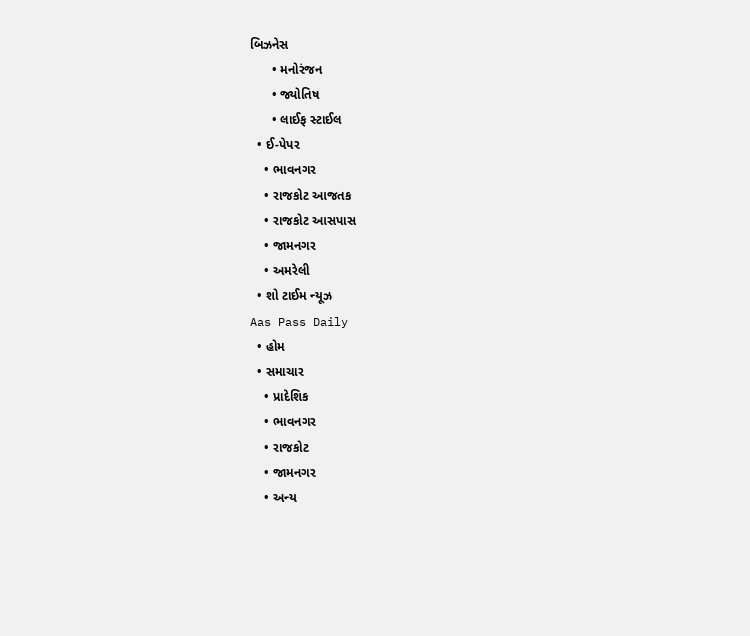બિઝનેસ
      • મનોરંજન
      • જ્યોતિષ
      • લાઈફ સ્ટાઈલ
  • ઈ-પેપર
    • ભાવનગર
    • રાજકોટ આજતક
    • રાજકોટ આસપાસ
    • જામનગર
    • અમરેલી
  • શો ટાઈમ ન્યૂઝ
Aas Pass Daily
  • હોમ
  • સમાચાર
    • પ્રાદેશિક
    • ભાવનગર
    • રાજકોટ
    • જામનગર
    • અન્ય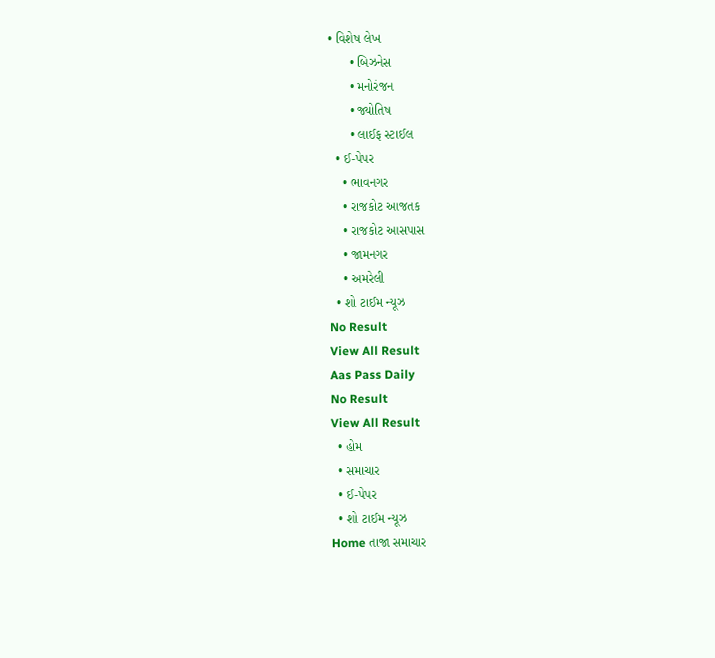• વિશેષ લેખ
      • બિઝનેસ
      • મનોરંજન
      • જ્યોતિષ
      • લાઈફ સ્ટાઈલ
  • ઈ-પેપર
    • ભાવનગર
    • રાજકોટ આજતક
    • રાજકોટ આસપાસ
    • જામનગર
    • અમરેલી
  • શો ટાઈમ ન્યૂઝ
No Result
View All Result
Aas Pass Daily
No Result
View All Result
  • હોમ
  • સમાચાર
  • ઈ-પેપર
  • શો ટાઈમ ન્યૂઝ
Home તાજા સમાચાર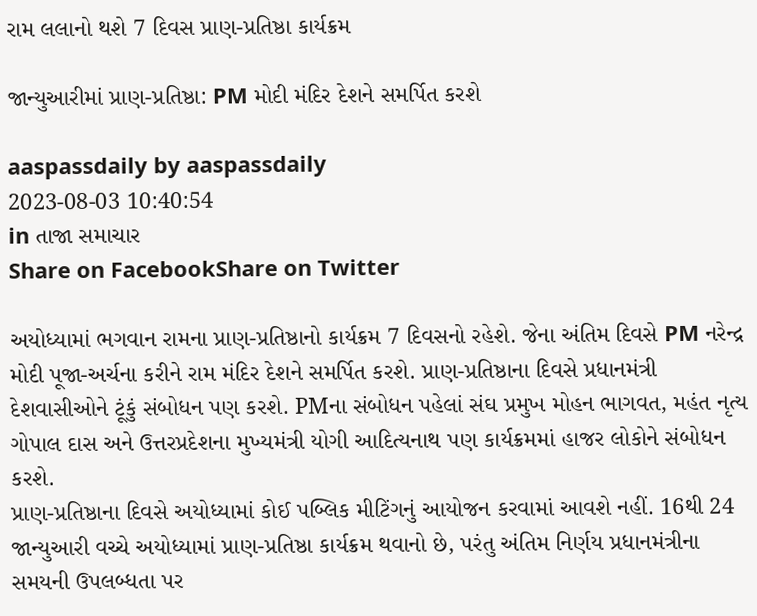રામ લલાનો થશે 7 દિવસ પ્રાણ-પ્રતિષ્ઠા કાર્યક્રમ

જાન્યુઆરીમાં પ્રાણ-પ્રતિષ્ઠા: PM મોદી મંદિર દેશને સમર્પિત કરશે

aaspassdaily by aaspassdaily
2023-08-03 10:40:54
in તાજા સમાચાર
Share on FacebookShare on Twitter

અયોધ્યામાં ભગવાન રામના પ્રાણ-પ્રતિષ્ઠાનો કાર્યક્રમ 7 દિવસનો રહેશે. જેના અંતિમ દિવસે PM નરેન્દ્ર મોદી પૂજા-અર્ચના કરીને રામ મંદિર દેશને સમર્પિત કરશે. પ્રાણ-પ્રતિષ્ઠાના દિવસે પ્રધાનમંત્રી દેશવાસીઓને ટૂંકું સંબોધન પણ કરશે. PMના સંબોધન પહેલાં સંઘ પ્રમુખ મોહન ભાગવત, મહંત નૃત્ય ગોપાલ દાસ અને ઉત્તરપ્રદેશના મુખ્યમંત્રી યોગી આદિત્યનાથ પણ કાર્યક્રમમાં હાજર લોકોને સંબોધન કરશે.
પ્રાણ-પ્રતિષ્ઠાના દિવસે અયોધ્યામાં કોઈ પબ્લિક મીટિંગનું આયોજન કરવામાં આવશે નહીં. 16થી 24 જાન્યુઆરી વચ્ચે અયોધ્યામાં પ્રાણ-પ્રતિષ્ઠા કાર્યક્રમ થવાનો છે, પરંતુ અંતિમ નિર્ણય પ્રધાનમંત્રીના સમયની ઉપલબ્ધતા પર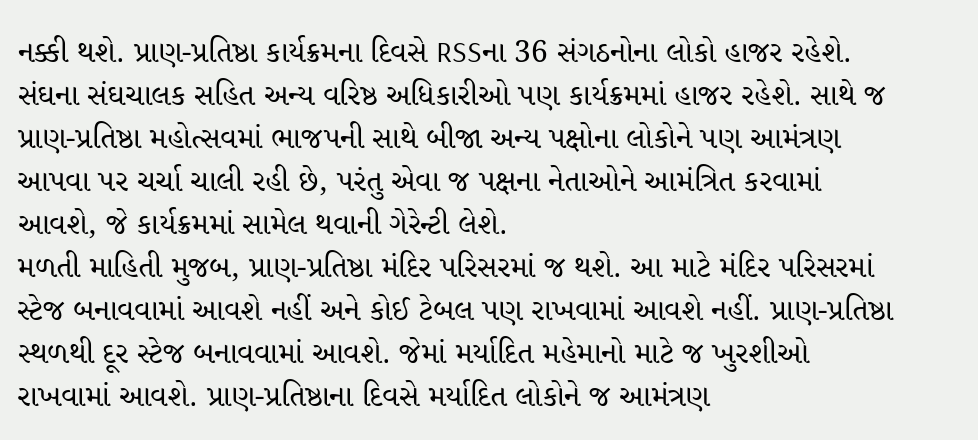નક્કી થશે. પ્રાણ-પ્રતિષ્ઠા કાર્યક્રમના દિવસે RSSના 36 સંગઠનોના લોકો હાજર રહેશે. સંઘના સંઘચાલક સહિત અન્ય વરિષ્ઠ અધિકારીઓ પણ કાર્યક્રમમાં હાજર રહેશે. સાથે જ પ્રાણ-પ્રતિષ્ઠા મહોત્સવમાં ભાજપની સાથે બીજા અન્ય પક્ષોના લોકોને પણ આમંત્રણ આપવા પર ચર્ચા ચાલી રહી છે, પરંતુ એવા જ પક્ષના નેતાઓને આમંત્રિત કરવામાં આવશે, જે કાર્યક્રમમાં સામેલ થવાની ગેરેન્ટી લેશે.
મળતી માહિતી મુજબ, પ્રાણ-પ્રતિષ્ઠા મંદિર પરિસરમાં જ થશે. આ માટે મંદિર પરિસરમાં સ્ટેજ બનાવવામાં આવશે નહીં અને કોઈ ટેબલ પણ રાખવામાં આવશે નહીં. પ્રાણ-પ્રતિષ્ઠા સ્થળથી દૂર સ્ટેજ બનાવવામાં આવશે. જેમાં મર્યાદિત મહેમાનો માટે જ ખુરશીઓ રાખવામાં આવશે. પ્રાણ-પ્રતિષ્ઠાના દિવસે મર્યાદિત લોકોને જ આમંત્રણ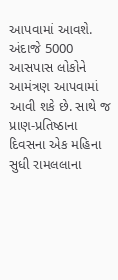આપવામાં આવશે. અંદાજે 5000 આસપાસ લોકોને આમંત્રણ આપવામાં આવી શકે છે. સાથે જ પ્રાણ-પ્રતિષ્ઠાના દિવસના એક મહિના સુધી રામલલાના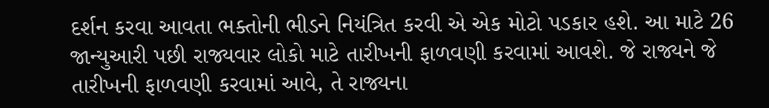દર્શન કરવા આવતા ભક્તોની ભીડને નિયંત્રિત કરવી એ એક મોટો પડકાર હશે. આ માટે 26 જાન્યુઆરી પછી રાજ્યવાર લોકો માટે તારીખની ફાળવણી કરવામાં આવશે. જે રાજ્યને જે તારીખની ફાળવણી કરવામાં આવે, તે રાજ્યના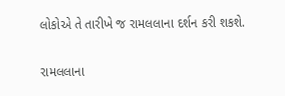લોકોએ તે તારીખે જ રામલલાના દર્શન કરી શકશે.

રામલલાના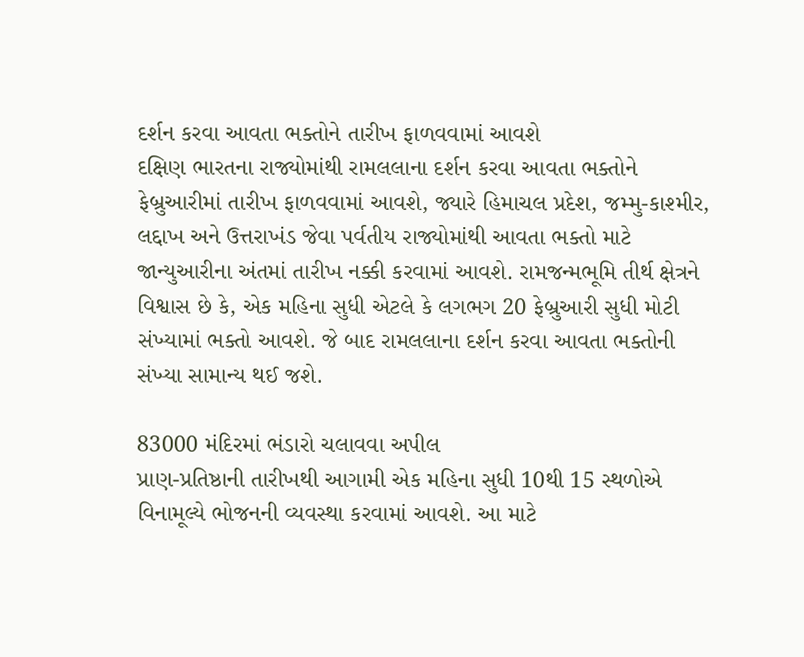દર્શન કરવા આવતા ભક્તોને તારીખ ફાળવવામાં આવશે
દક્ષિણ ભારતના રાજ્યોમાંથી રામલલાના દર્શન કરવા આવતા ભક્તોને ફેબ્રુઆરીમાં તારીખ ફાળવવામાં આવશે, જ્યારે હિમાચલ પ્રદેશ, જમ્મુ-કાશ્મીર, લદ્દાખ અને ઉત્તરાખંડ જેવા પર્વતીય રાજ્યોમાંથી આવતા ભક્તો માટે જાન્યુઆરીના અંતમાં તારીખ નક્કી કરવામાં આવશે. રામજન્મભૂમિ તીર્થ ક્ષેત્રને વિશ્વાસ છે કે, એક મહિના સુધી એટલે કે લગભગ 20 ફેબ્રુઆરી સુધી મોટી સંખ્યામાં ભક્તો આવશે. જે બાદ રામલલાના દર્શન કરવા આવતા ભક્તોની સંખ્યા સામાન્ય થઈ જશે.

83000 મંદિરમાં ભંડારો ચલાવવા અપીલ
પ્રાણ-પ્રતિષ્ઠાની તારીખથી આગામી એક મહિના સુધી 10થી 15 સ્થળોએ વિનામૂલ્યે ભોજનની વ્યવસ્થા કરવામાં આવશે. આ માટે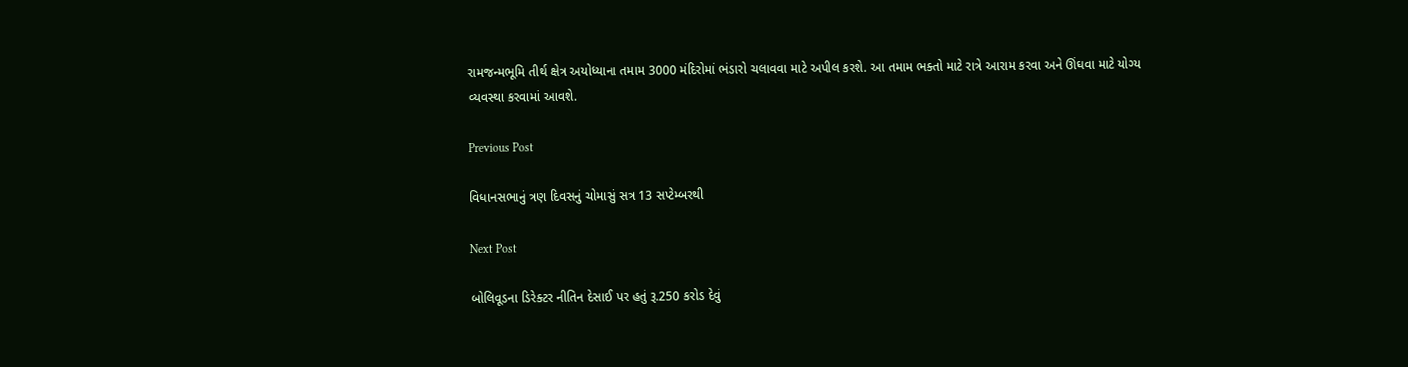રામજન્મભૂમિ તીર્થ ક્ષેત્ર અયોધ્યાના તમામ 3000 મંદિરોમાં ભંડારો ચલાવવા માટે અપીલ કરશે. આ તમામ ભક્તો માટે રાત્રે આરામ કરવા અને ઊંઘવા માટે યોગ્ય વ્યવસ્થા કરવામાં આવશે.

Previous Post

વિધાનસભાનું ત્રણ દિવસનું ચોમાસું સત્ર 13 સપ્ટેમ્બરથી

Next Post

બોલિવૂડના ડિરેક્ટર નીતિન દેસાઈ પર હતું રૂ.250 કરોડ દેવું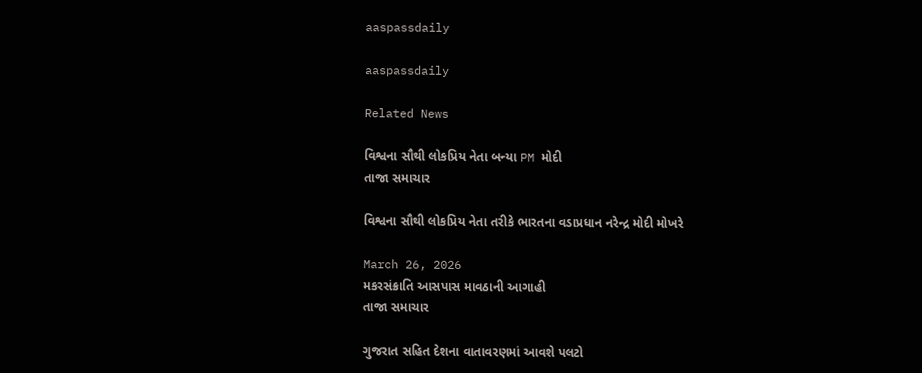aaspassdaily

aaspassdaily

Related News

વિશ્વના સૌથી લોકપ્રિય નેતા બન્યા PM મોદી
તાજા સમાચાર

વિશ્વના સૌથી લોકપ્રિય નેતા તરીકે ભારતના વડાપ્રધાન નરેન્દ્ર મોદી મોખરે

March 26, 2026
મકરસંક્રાતિ આસપાસ માવઠાની આગાહી
તાજા સમાચાર

ગુજરાત સહિત દેશના વાતાવરણમાં આવશે પલટો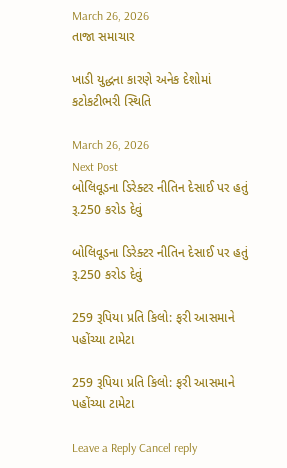March 26, 2026
તાજા સમાચાર

ખાડી યુદ્ધના કારણે અનેક દેશોમાં કટોકટીભરી સ્થિતિ

March 26, 2026
Next Post
બોલિવૂડના ડિરેક્ટર નીતિન દેસાઈ પર હતું રૂ.250 કરોડ દેવું

બોલિવૂડના ડિરેક્ટર નીતિન દેસાઈ પર હતું રૂ.250 કરોડ દેવું

259 રૂપિયા પ્રતિ કિલો: ફરી આસમાને પહોંચ્યા ટામેટા

259 રૂપિયા પ્રતિ કિલો: ફરી આસમાને પહોંચ્યા ટામેટા

Leave a Reply Cancel reply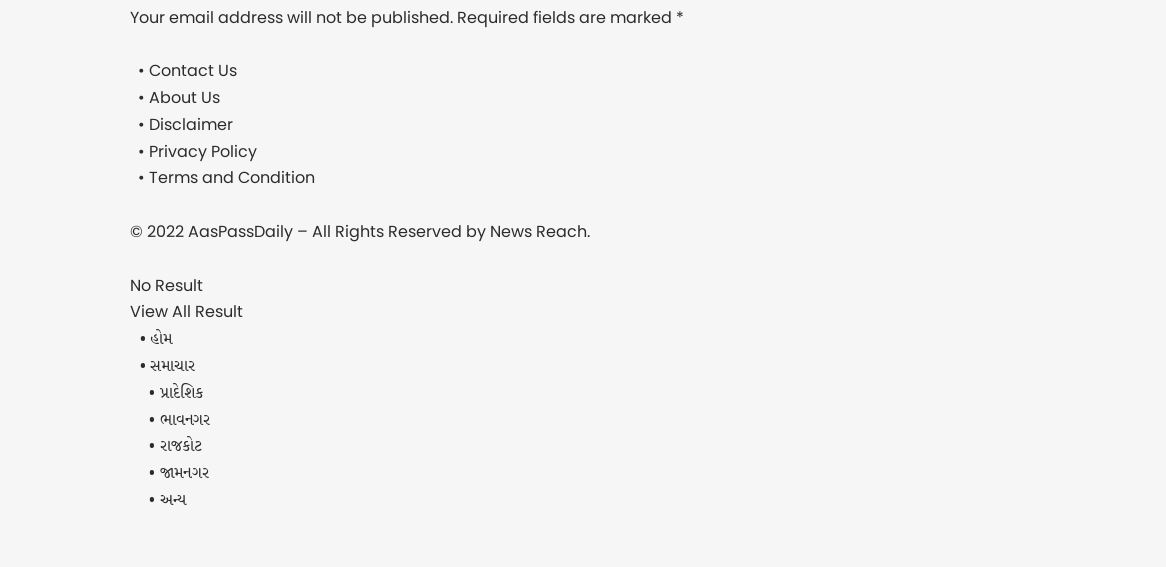Your email address will not be published. Required fields are marked *

  • Contact Us
  • About Us
  • Disclaimer
  • Privacy Policy
  • Terms and Condition

© 2022 AasPassDaily – All Rights Reserved by News Reach.

No Result
View All Result
  • હોમ
  • સમાચાર
    • પ્રાદેશિક
    • ભાવનગર
    • રાજકોટ
    • જામનગર
    • અન્ય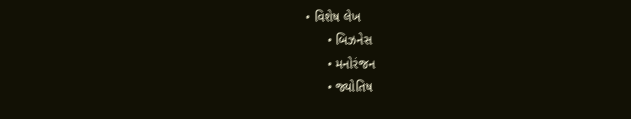• વિશેષ લેખ
      • બિઝનેસ
      • મનોરંજન
      • જ્યોતિષ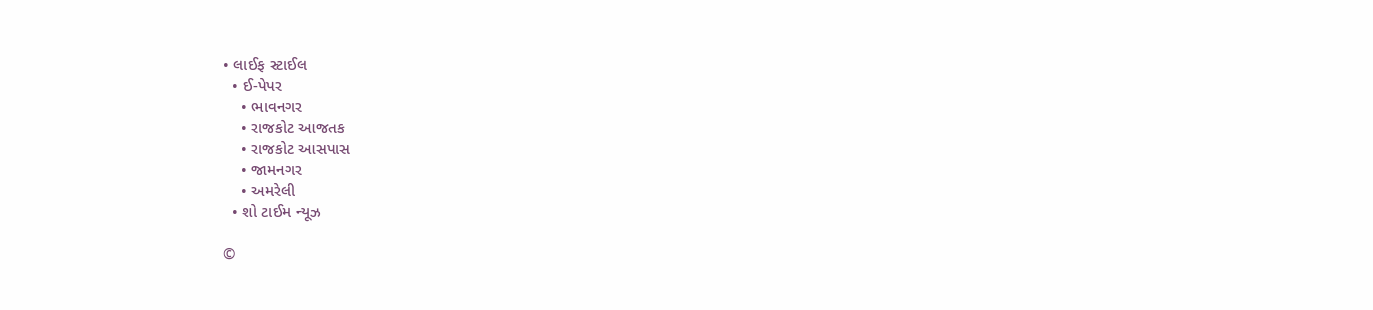• લાઈફ સ્ટાઈલ
  • ઈ-પેપર
    • ભાવનગર
    • રાજકોટ આજતક
    • રાજકોટ આસપાસ
    • જામનગર
    • અમરેલી
  • શો ટાઈમ ન્યૂઝ

©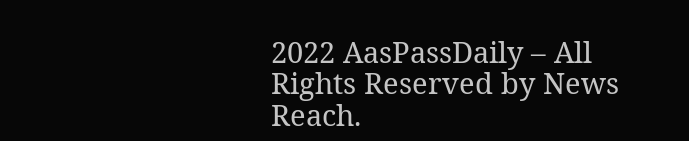2022 AasPassDaily – All Rights Reserved by News Reach.